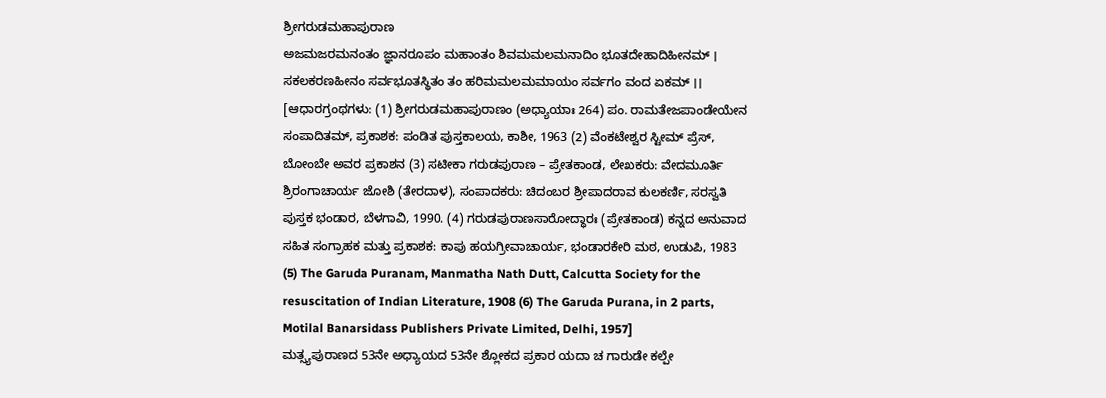ಶ್ರೀಗರುಡಮಹಾಪುರಾಣ
ಅಜಮಜರಮನಂತಂ ಜ್ಞಾನರೂಪಂ ಮಹಾಂತಂ ಶಿವಮಮಲಮನಾದಿಂ ಭೂತದೇಹಾದಿಹೀನಮ್ । ಸಕಲಕರಣಹೀನಂ ಸರ್ವಭೂತಸ್ಥಿತಂ ತಂ ಹರಿಮಮಲಮಮಾಯಂ ಸರ್ವಗಂ ವಂದ ಏಕಮ್ ।।
[ಆಧಾರಗ್ರಂಥಗಳು: (1) ಶ್ರೀಗರುಡಮಹಾಪುರಾಣಂ (ಅಧ್ಯಾಯಾಃ 264) ಪಂ. ರಾಮತೇಜಪಾಂಡೇಯೇನ ಸಂಪಾದಿತಮ್, ಪ್ರಕಾಶಕ: ಪಂಡಿತ ಪುಸ್ತಕಾಲಯ, ಕಾಶೀ, 1963 (2) ವೆಂಕಟೇಶ್ವರ ಸ್ಟೀಮ್ ಪ್ರೆಸ್, ಬೋಂಬೇ ಅವರ ಪ್ರಕಾಶನ (3) ಸಟೀಕಾ ಗರುಡಪುರಾಣ – ಪ್ರೇತಕಾಂಡ, ಲೇಖಕರು: ವೇದಮೂರ್ತಿ ಶ್ರಿರಂಗಾಚಾರ್ಯ ಜೋಶಿ (ತೇರದಾಳ), ಸಂಪಾದಕರು: ಚಿದಂಬರ ಶ್ರೀಪಾದರಾವ ಕುಲಕರ್ಣಿ, ಸರಸ್ವತಿ ಪುಸ್ತಕ ಭಂಡಾರ, ಬೆಳಗಾವಿ, 1990. (4) ಗರುಡಪುರಾಣಸಾರೋದ್ಧಾರಃ (ಪ್ರೇತಕಾಂಡ) ಕನ್ನದ ಅನುವಾದ ಸಹಿತ ಸಂಗ್ರಾಹಕ ಮತ್ತು ಪ್ರಕಾಶಕ: ಕಾಪು ಹಯಗ್ರೀವಾಚಾರ್ಯ, ಭಂಡಾರಕೇರಿ ಮಠ, ಉಡುಪಿ, 1983 (5) The Garuda Puranam, Manmatha Nath Dutt, Calcutta Society for the resuscitation of Indian Literature, 1908 (6) The Garuda Purana, in 2 parts, Motilal Banarsidass Publishers Private Limited, Delhi, 1957]
ಮತ್ಸ್ಯಪುರಾಣದ 53ನೇ ಅಧ್ಯಾಯದ 53ನೇ ಶ್ಲೋಕದ ಪ್ರಕಾರ ಯದಾ ಚ ಗಾರುಡೇ ಕಲ್ಪೇ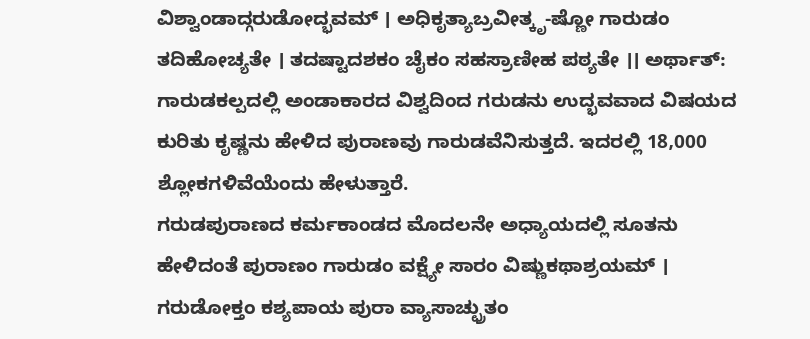ವಿಶ್ವಾಂಡಾದ್ಗರುಡೋದ್ಭವಮ್ । ಅಧಿಕೃತ್ಯಾಬ್ರವೀತ್ಕೃ-ಷ್ಣೋ ಗಾರುಡಂ ತದಿಹೋಚ್ಯತೇ । ತದಷ್ಟಾದಶಕಂ ಚೈಕಂ ಸಹಸ್ರಾಣೀಹ ಪಠ್ಯತೇ ।। ಅರ್ಥಾತ್: ಗಾರುಡಕಲ್ಪದಲ್ಲಿ ಅಂಡಾಕಾರದ ವಿಶ್ವದಿಂದ ಗರುಡನು ಉದ್ಭವವಾದ ವಿಷಯದ ಕುರಿತು ಕೃಷ್ಣನು ಹೇಳಿದ ಪುರಾಣವು ಗಾರುಡವೆನಿಸುತ್ತದೆ. ಇದರಲ್ಲಿ 18,000 ಶ್ಲೋಕಗಳಿವೆಯೆಂದು ಹೇಳುತ್ತಾರೆ.
ಗರುಡಪುರಾಣದ ಕರ್ಮಕಾಂಡದ ಮೊದಲನೇ ಅಧ್ಯಾಯದಲ್ಲಿ ಸೂತನು ಹೇಳಿದಂತೆ ಪುರಾಣಂ ಗಾರುಡಂ ವಕ್ಷ್ಯೇ ಸಾರಂ ವಿಷ್ಣುಕಥಾಶ್ರಯಮ್ । ಗರುಡೋಕ್ತಂ ಕಶ್ಯಪಾಯ ಪುರಾ ವ್ಯಾಸಾಚ್ಛ್ರುತಂ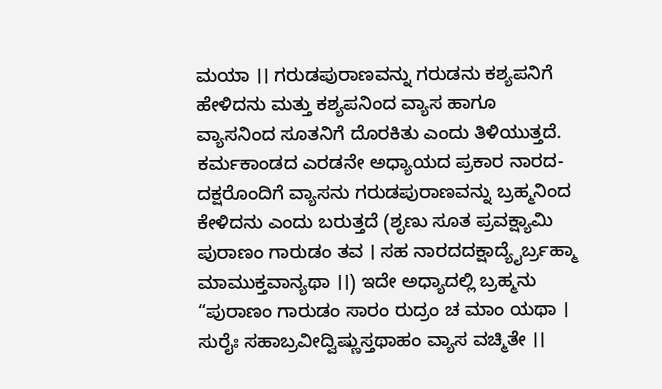ಮಯಾ ।। ಗರುಡಪುರಾಣವನ್ನು ಗರುಡನು ಕಶ್ಯಪನಿಗೆ ಹೇಳಿದನು ಮತ್ತು ಕಶ್ಯಪನಿಂದ ವ್ಯಾಸ ಹಾಗೂ ವ್ಯಾಸನಿಂದ ಸೂತನಿಗೆ ದೊರಕಿತು ಎಂದು ತಿಳಿಯುತ್ತದೆ. ಕರ್ಮಕಾಂಡದ ಎರಡನೇ ಅಧ್ಯಾಯದ ಪ್ರಕಾರ ನಾರದ-ದಕ್ಷರೊಂದಿಗೆ ವ್ಯಾಸನು ಗರುಡಪುರಾಣವನ್ನು ಬ್ರಹ್ಮನಿಂದ ಕೇಳಿದನು ಎಂದು ಬರುತ್ತದೆ (ಶೃಣು ಸೂತ ಪ್ರವಕ್ಷ್ಯಾಮಿ ಪುರಾಣಂ ಗಾರುಡಂ ತವ । ಸಹ ನಾರದದಕ್ಷಾದ್ಯೈರ್ಬ್ರಹ್ಮಾ ಮಾಮುಕ್ತವಾನ್ಯಥಾ ।।) ಇದೇ ಅಧ್ಯಾದಲ್ಲಿ ಬ್ರಹ್ಮನು “ಪುರಾಣಂ ಗಾರುಡಂ ಸಾರಂ ರುದ್ರಂ ಚ ಮಾಂ ಯಥಾ । ಸುರೈಃ ಸಹಾಬ್ರವೀದ್ವಿಷ್ಣುಸ್ತಥಾಹಂ ವ್ಯಾಸ ವಚ್ಮಿತೇ ।।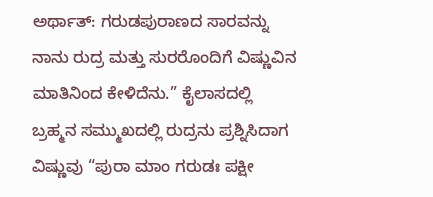ಅರ್ಥಾತ್: ಗರುಡಪುರಾಣದ ಸಾರವನ್ನು ನಾನು ರುದ್ರ ಮತ್ತು ಸುರರೊಂದಿಗೆ ವಿಷ್ಣುವಿನ ಮಾತಿನಿಂದ ಕೇಳಿದೆನು.” ಕೈಲಾಸದಲ್ಲಿ ಬ್ರಹ್ಮನ ಸಮ್ಮುಖದಲ್ಲಿ ರುದ್ರನು ಪ್ರಶ್ನಿಸಿದಾಗ ವಿಷ್ಣುವು “ಪುರಾ ಮಾಂ ಗರುಡಃ ಪಕ್ಷೀ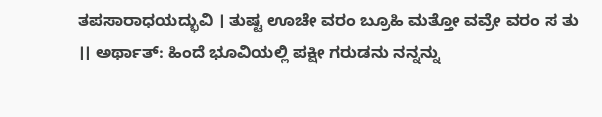ತಪಸಾರಾಧಯದ್ಭುವಿ । ತುಷ್ಟ ಊಚೇ ವರಂ ಬ್ರೂಹಿ ಮತ್ತೋ ವವ್ರೇ ವರಂ ಸ ತು ।। ಅರ್ಥಾತ್: ಹಿಂದೆ ಭೂವಿಯಲ್ಲಿ ಪಕ್ಷೀ ಗರುಡನು ನನ್ನನ್ನು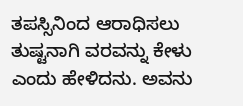ತಪಸ್ಸಿನಿಂದ ಆರಾಧಿಸಲು ತುಷ್ಟನಾಗಿ ವರವನ್ನು ಕೇಳು ಎಂದು ಹೇಳಿದನು. ಅವನು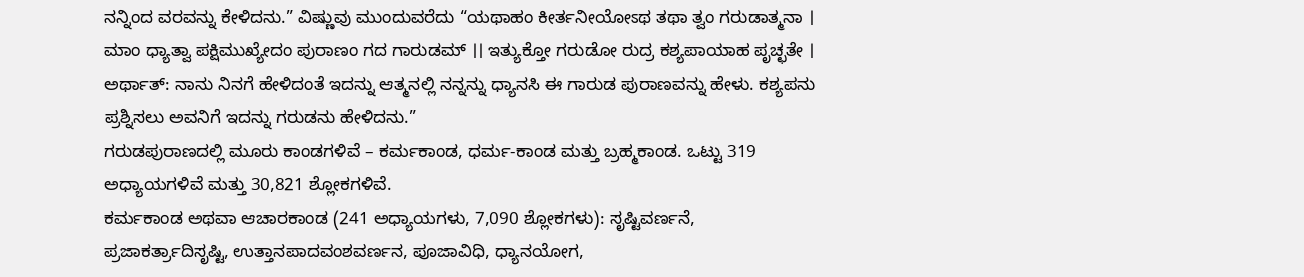ನನ್ನಿಂದ ವರವನ್ನು ಕೇಳಿದನು.” ವಿಷ್ಣುವು ಮುಂದುವರೆದು “ಯಥಾಹಂ ಕೀರ್ತನೀಯೋಽಥ ತಥಾ ತ್ವಂ ಗರುಡಾತ್ಮನಾ । ಮಾಂ ಧ್ಯಾತ್ವಾ ಪಕ್ಷಿಮುಖ್ಯೇದಂ ಪುರಾಣಂ ಗದ ಗಾರುಡಮ್ ।। ಇತ್ಯುಕ್ತೋ ಗರುಡೋ ರುದ್ರ ಕಶ್ಯಪಾಯಾಹ ಪೃಚ್ಛತೇ । ಅರ್ಥಾತ್: ನಾನು ನಿನಗೆ ಹೇಳಿದಂತೆ ಇದನ್ನು ಆತ್ಮನಲ್ಲಿ ನನ್ನನ್ನು ಧ್ಯಾನಸಿ ಈ ಗಾರುಡ ಪುರಾಣವನ್ನು ಹೇಳು. ಕಶ್ಯಪನು ಪ್ರಶ್ನಿಸಲು ಅವನಿಗೆ ಇದನ್ನು ಗರುಡನು ಹೇಳಿದನು.”
ಗರುಡಪುರಾಣದಲ್ಲಿ ಮೂರು ಕಾಂಡಗಳಿವೆ – ಕರ್ಮಕಾಂಡ, ಧರ್ಮ-ಕಾಂಡ ಮತ್ತು ಬ್ರಹ್ಮಕಾಂಡ. ಒಟ್ಟು 319 ಅಧ್ಯಾಯಗಳಿವೆ ಮತ್ತು 30,821 ಶ್ಲೋಕಗಳಿವೆ.
ಕರ್ಮಕಾಂಡ ಅಥವಾ ಆಚಾರಕಾಂಡ (241 ಅಧ್ಯಾಯಗಳು, 7,090 ಶ್ಲೋಕಗಳು): ಸೃಷ್ಟಿವರ್ಣನೆ, ಪ್ರಜಾಕರ್ತ್ರಾದಿಸೃಷ್ಟಿ, ಉತ್ತಾನಪಾದವಂಶವರ್ಣನ, ಪೂಜಾವಿಧಿ, ಧ್ಯಾನಯೋಗ,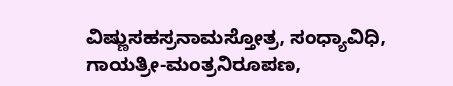ವಿಷ್ಣುಸಹಸ್ರನಾಮಸ್ತೋತ್ರ, ಸಂಧ್ಯಾವಿಧಿ, ಗಾಯತ್ರೀ-ಮಂತ್ರನಿರೂಪಣ,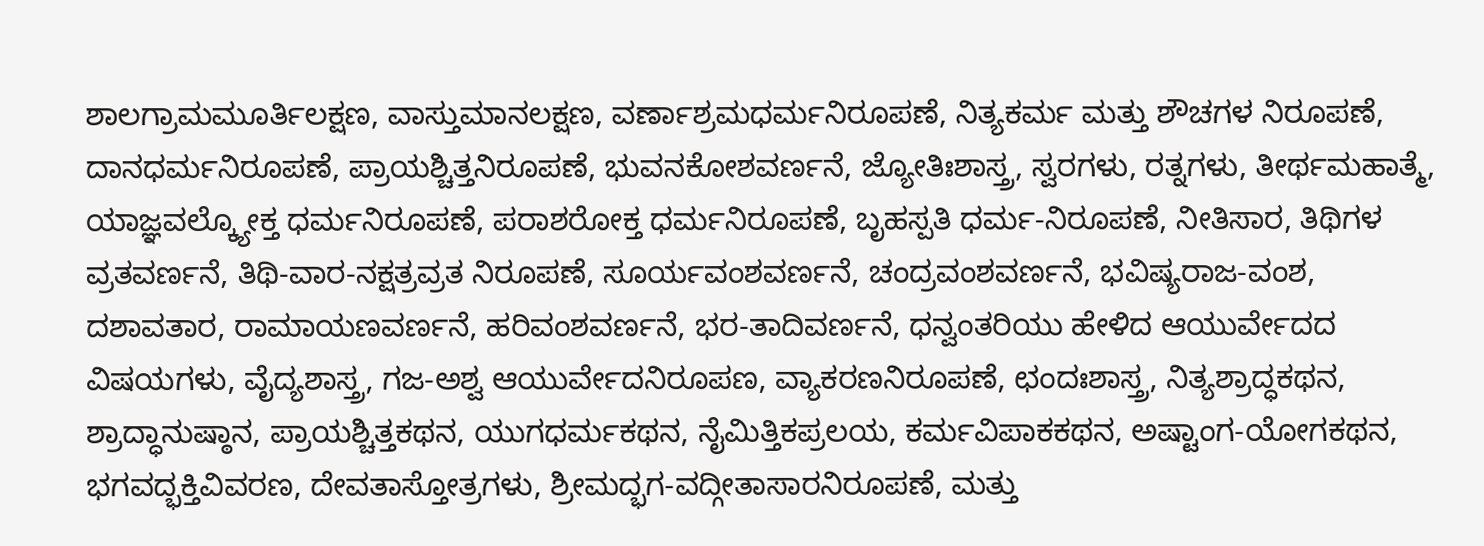ಶಾಲಗ್ರಾಮಮೂರ್ತಿಲಕ್ಷಣ, ವಾಸ್ತುಮಾನಲಕ್ಷಣ, ವರ್ಣಾಶ್ರಮಧರ್ಮನಿರೂಪಣೆ, ನಿತ್ಯಕರ್ಮ ಮತ್ತು ಶೌಚಗಳ ನಿರೂಪಣೆ, ದಾನಧರ್ಮನಿರೂಪಣೆ, ಪ್ರಾಯಶ್ಚಿತ್ತನಿರೂಪಣೆ, ಭುವನಕೋಶವರ್ಣನೆ, ಜ್ಯೋತಿಃಶಾಸ್ತ್ರ, ಸ್ವರಗಳು, ರತ್ನಗಳು, ತೀರ್ಥಮಹಾತ್ಮೆ, ಯಾಜ್ಞವಲ್ಕ್ಯೋಕ್ತ ಧರ್ಮನಿರೂಪಣೆ, ಪರಾಶರೋಕ್ತ ಧರ್ಮನಿರೂಪಣೆ, ಬೃಹಸ್ಪತಿ ಧರ್ಮ-ನಿರೂಪಣೆ, ನೀತಿಸಾರ, ತಿಥಿಗಳ ವ್ರತವರ್ಣನೆ, ತಿಥಿ-ವಾರ-ನಕ್ಷತ್ರವ್ರತ ನಿರೂಪಣೆ, ಸೂರ್ಯವಂಶವರ್ಣನೆ, ಚಂದ್ರವಂಶವರ್ಣನೆ, ಭವಿಷ್ಯರಾಜ-ವಂಶ, ದಶಾವತಾರ, ರಾಮಾಯಣವರ್ಣನೆ, ಹರಿವಂಶವರ್ಣನೆ, ಭರ-ತಾದಿವರ್ಣನೆ, ಧನ್ವಂತರಿಯು ಹೇಳಿದ ಆಯುರ್ವೇದದ ವಿಷಯಗಳು, ವೈದ್ಯಶಾಸ್ತ್ರ, ಗಜ-ಅಶ್ವ ಆಯುರ್ವೇದನಿರೂಪಣ, ವ್ಯಾಕರಣನಿರೂಪಣೆ, ಛಂದಃಶಾಸ್ತ್ರ, ನಿತ್ಯಶ್ರಾದ್ಧಕಥನ, ಶ್ರಾದ್ಧಾನುಷ್ಠಾನ, ಪ್ರಾಯಶ್ಚಿತ್ತಕಥನ, ಯುಗಧರ್ಮಕಥನ, ನೈಮಿತ್ತಿಕಪ್ರಲಯ, ಕರ್ಮವಿಪಾಕಕಥನ, ಅಷ್ಟಾಂಗ-ಯೋಗಕಥನ, ಭಗವದ್ಭಕ್ತಿವಿವರಣ, ದೇವತಾಸ್ತೋತ್ರಗಳು, ಶ್ರೀಮದ್ಭಗ-ವದ್ಗೀತಾಸಾರನಿರೂಪಣೆ, ಮತ್ತು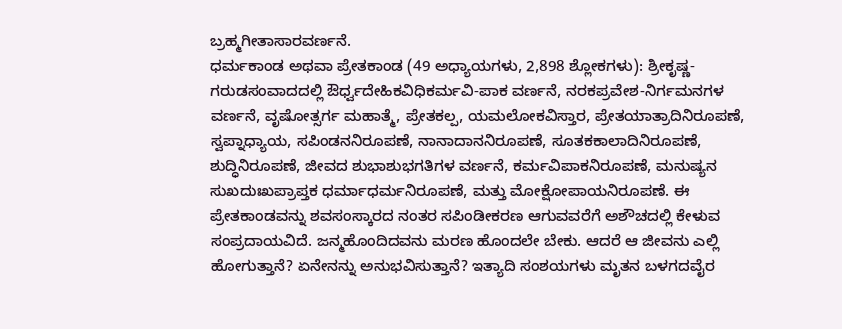ಬ್ರಹ್ಮಗೀತಾಸಾರವರ್ಣನೆ.
ಧರ್ಮಕಾಂಡ ಅಥವಾ ಪ್ರೇತಕಾಂಡ (49 ಅಧ್ಯಾಯಗಳು, 2,898 ಶ್ಲೋಕಗಳು): ಶ್ರೀಕೃಷ್ಣ-ಗರುಡಸಂವಾದದಲ್ಲಿ ಔರ್ಧ್ವದೇಹಿಕವಿಧಿಕರ್ಮವಿ-ಪಾಕ ವರ್ಣನೆ, ನರಕಪ್ರವೇಶ-ನಿರ್ಗಮನಗಳ ವರ್ಣನೆ, ವೃಷೋತ್ಸರ್ಗ ಮಹಾತ್ಮೆ, ಪ್ರೇತಕಲ್ಪ, ಯಮಲೋಕವಿಸ್ತಾರ, ಪ್ರೇತಯಾತ್ರಾದಿನಿರೂಪಣೆ, ಸ್ವಪ್ನಾಧ್ಯಾಯ, ಸಪಿಂಡನನಿರೂಪಣೆ, ನಾನಾದಾನನಿರೂಪಣೆ, ಸೂತಕಕಾಲಾದಿನಿರೂಪಣೆ, ಶುದ್ಧಿನಿರೂಪಣೆ, ಜೀವದ ಶುಭಾಶುಭಗತಿಗಳ ವರ್ಣನೆ, ಕರ್ಮವಿಪಾಕನಿರೂಪಣೆ, ಮನುಷ್ಯನ ಸುಖದುಃಖಪ್ರಾಪ್ತಕ ಧರ್ಮಾಧರ್ಮನಿರೂಪಣೆ, ಮತ್ತು ಮೋಕ್ಷೋಪಾಯನಿರೂಪಣೆ. ಈ ಪ್ರೇತಕಾಂಡವನ್ನು ಶವಸಂಸ್ಕಾರದ ನಂತರ ಸಪಿಂಡೀಕರಣ ಆಗುವವರೆಗೆ ಅಶೌಚದಲ್ಲಿ ಕೇಳುವ ಸಂಪ್ರದಾಯವಿದೆ. ಜನ್ಮಹೊಂದಿದವನು ಮರಣ ಹೊಂದಲೇ ಬೇಕು. ಆದರೆ ಆ ಜೀವನು ಎಲ್ಲಿ ಹೋಗುತ್ತಾನೆ? ಏನೇನನ್ನು ಅನುಭವಿಸುತ್ತಾನೆ? ಇತ್ಯಾದಿ ಸಂಶಯಗಳು ಮೃತನ ಬಳಗದವೈರ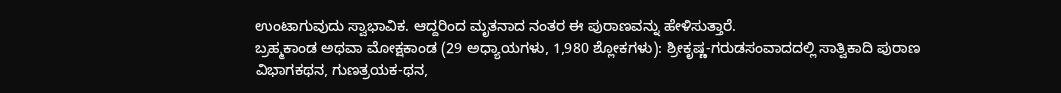ಉಂಟಾಗುವುದು ಸ್ವಾಭಾವಿಕ. ಆದ್ದರಿಂದ ಮೃತನಾದ ನಂತರ ಈ ಪುರಾಣವನ್ನು ಹೇಳಿಸುತ್ತಾರೆ.
ಬ್ರಹ್ಮಕಾಂಡ ಅಥವಾ ಮೋಕ್ಷಕಾಂಡ (29 ಅಧ್ಯಾಯಗಳು, 1,980 ಶ್ಲೋಕಗಳು): ಶ್ರೀಕೃಷ್ಣ-ಗರುಡಸಂವಾದದಲ್ಲಿ ಸಾತ್ವಿಕಾದಿ ಪುರಾಣ ವಿಭಾಗಕಥನ, ಗುಣತ್ರಯಕ-ಥನ,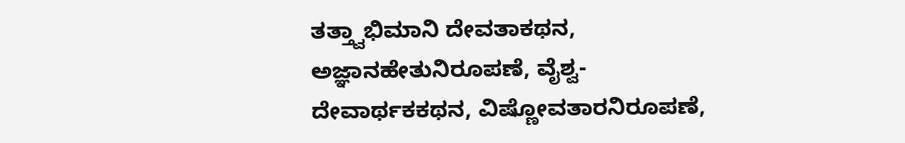ತತ್ತ್ವಾಭಿಮಾನಿ ದೇವತಾಕಥನ, ಅಜ್ಞಾನಹೇತುನಿರೂಪಣೆ, ವೈಶ್ವ-ದೇವಾರ್ಥಕಕಥನ, ವಿಷ್ಣೋವತಾರನಿರೂಪಣೆ,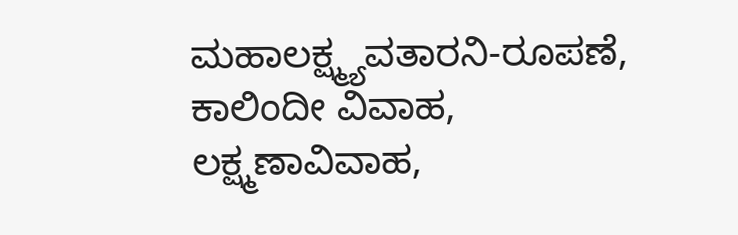ಮಹಾಲಕ್ಷ್ಮ್ಯವತಾರನಿ-ರೂಪಣೆ, ಕಾಲಿಂದೀ ವಿವಾಹ, ಲಕ್ಷ್ಮಣಾವಿವಾಹ,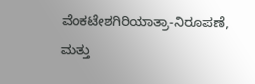ವೆಂಕಟೇಶಗಿರಿಯಾತ್ರಾ-ನಿರೂಪಣೆ, ಮತ್ತು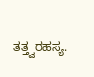ತತ್ತ್ವರಹಸ್ಯ.